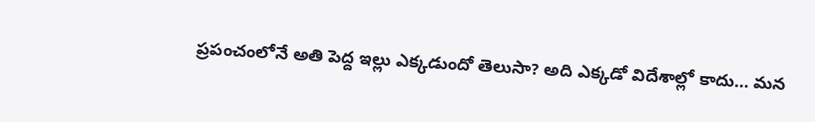ప్రపంచంలోనే అతి పెద్ద ఇల్లు ఎక్కడుందో తెలుసా? అది ఎక్కడో విదేశాల్లో కాదు… మన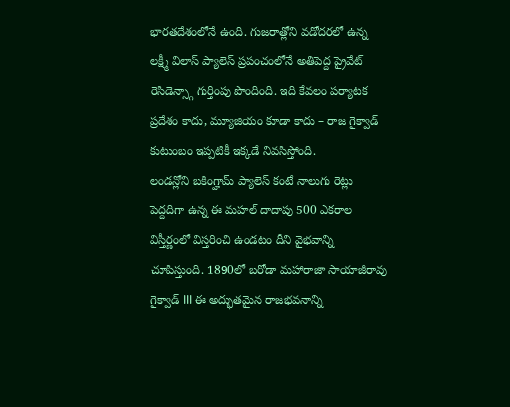భారతదేశంలోనే ఉంది. గుజరాత్లోని వడోదరలో ఉన్న లక్ష్మీ విలాస్ ప్యాలెస్ ప్రపంచంలోనే అతిపెద్ద ప్రైవేట్ రెసిడెన్స్గా గుర్తింపు పొందింది. ఇది కేవలం పర్యాటక ప్రదేశం కాదు, మ్యూజియం కూడా కాదు – రాజ గైక్వాడ్ కుటుంబం ఇప్పటికీ ఇక్కడే నివసిస్తోంది.
లండన్లోని బకింగ్హామ్ ప్యాలెస్ కంటే నాలుగు రెట్లు పెద్దదిగా ఉన్న ఈ మహల్ దాదాపు 500 ఎకరాల విస్తీర్ణంలో విస్తరించి ఉండటం దీని వైభవాన్ని చూపిస్తుంది. 1890లో బరోడా మహారాజా సాయాజీరావు గైక్వాడ్ III ఈ అద్భుతమైన రాజభవనాన్ని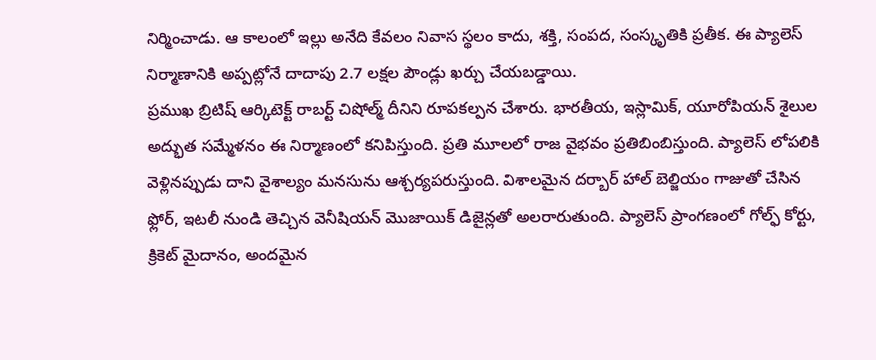నిర్మించాడు. ఆ కాలంలో ఇల్లు అనేది కేవలం నివాస స్థలం కాదు, శక్తి, సంపద, సంస్కృతికి ప్రతీక. ఈ ప్యాలెస్ నిర్మాణానికి అప్పట్లోనే దాదాపు 2.7 లక్షల పౌండ్లు ఖర్చు చేయబడ్డాయి.
ప్రముఖ బ్రిటిష్ ఆర్కిటెక్ట్ రాబర్ట్ చిషోల్మ్ దీనిని రూపకల్పన చేశారు. భారతీయ, ఇస్లామిక్, యూరోపియన్ శైలుల అద్భుత సమ్మేళనం ఈ నిర్మాణంలో కనిపిస్తుంది. ప్రతి మూలలో రాజ వైభవం ప్రతిబింబిస్తుంది. ప్యాలెస్ లోపలికి వెళ్లినప్పుడు దాని వైశాల్యం మనసును ఆశ్చర్యపరుస్తుంది. విశాలమైన దర్బార్ హాల్ బెల్జియం గాజుతో చేసిన ఫ్లోర్, ఇటలీ నుండి తెచ్చిన వెనీషియన్ మొజాయిక్ డిజైన్లతో అలరారుతుంది. ప్యాలెస్ ప్రాంగణంలో గోల్ఫ్ కోర్టు, క్రికెట్ మైదానం, అందమైన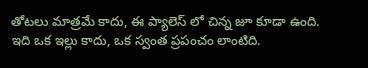తోటలు మాత్రమే కాదు, ఈ ప్యాలెస్ లో చిన్న జూ కూడా ఉంది. ఇది ఒక ఇల్లు కాదు, ఒక స్వంత ప్రపంచం లాంటిది.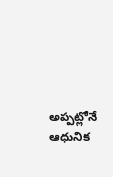అప్పట్లోనే ఆధునిక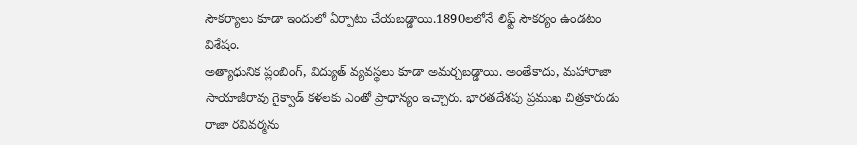సౌకర్యాలు కూడా ఇందులో ఏర్పాటు చేయబడ్డాయి.1890లలోనే లిఫ్ట్ సౌకర్యం ఉండటం విశేషం.
అత్యాధునిక ప్లంబింగ్, విద్యుత్ వ్యవస్థలు కూడా అమర్చబడ్డాయి. అంతేకాదు, మహారాజా సాయాజీరావు గైక్వాడ్ కళలకు ఎంతో ప్రాధాన్యం ఇచ్చారు. భారతదేశపు ప్రముఖ చిత్రకారుడు రాజా రవివర్మను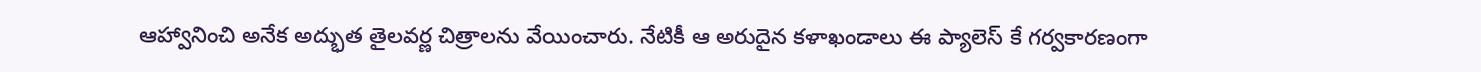ఆహ్వానించి అనేక అద్భుత తైలవర్ణ చిత్రాలను వేయించారు. నేటికీ ఆ అరుదైన కళాఖండాలు ఈ ప్యాలెస్ కే గర్వకారణంగా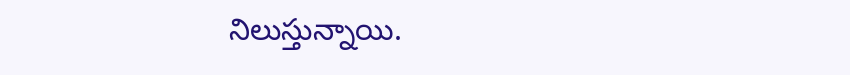నిలుస్తున్నాయి.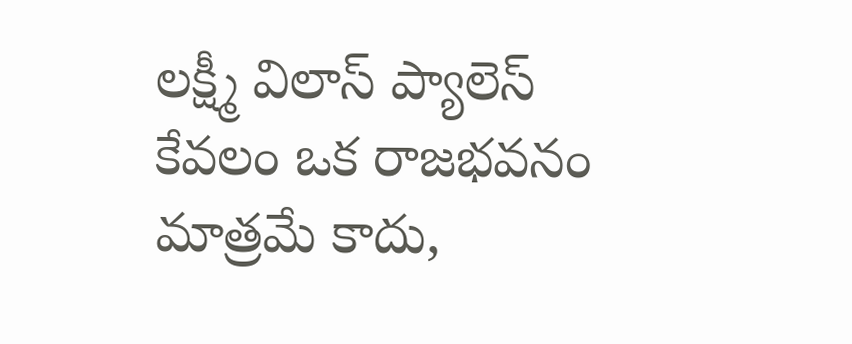లక్ష్మీ విలాస్ ప్యాలెస్ కేవలం ఒక రాజభవనం మాత్రమే కాదు,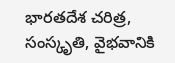భారతదేశ చరిత్ర, సంస్కృతి, వైభవానికి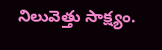నిలువెత్తు సాక్ష్యం.